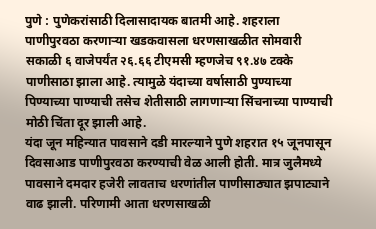पुणे : पुणेकरांसाठी दिलासादायक बातमी आहे. शहराला पाणीपुरवठा करणाऱ्या खडकवासला धरणसाखळीत सोमवारी सकाळी ६ वाजेपर्यंत २६.६६ टीएमसी म्हणजेच ९१.४७ टक्के पाणीसाठा झाला आहे. त्यामुळे यंदाच्या वर्षासाठी पुण्याच्या पिण्याच्या पाण्याची तसेच शेतीसाठी लागणाऱ्या सिंचनाच्या पाण्याची मोठी चिंता दूर झाली आहे.
यंदा जून महिन्यात पावसाने दडी मारल्याने पुणे शहरात १५ जूनपासून दिवसाआड पाणीपुरवठा करण्याची वेळ आली होती. मात्र जुलैमध्ये पावसाने दमदार हजेरी लावताच धरणांतील पाणीसाठ्यात झपाट्याने वाढ झाली. परिणामी आता धरणसाखळी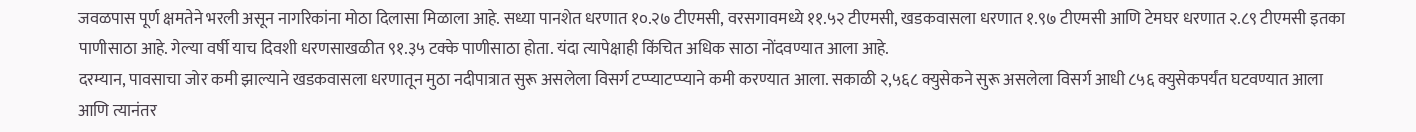जवळपास पूर्ण क्षमतेने भरली असून नागरिकांना मोठा दिलासा मिळाला आहे. सध्या पानशेत धरणात १०.२७ टीएमसी, वरसगावमध्ये ११.५२ टीएमसी, खडकवासला धरणात १.९७ टीएमसी आणि टेमघर धरणात २.८९ टीएमसी इतका पाणीसाठा आहे. गेल्या वर्षी याच दिवशी धरणसाखळीत ९१.३५ टक्के पाणीसाठा होता. यंदा त्यापेक्षाही किंचित अधिक साठा नोंदवण्यात आला आहे.
दरम्यान, पावसाचा जोर कमी झाल्याने खडकवासला धरणातून मुठा नदीपात्रात सुरू असलेला विसर्ग टप्प्याटप्प्याने कमी करण्यात आला. सकाळी २,५६८ क्युसेकने सुरू असलेला विसर्ग आधी ८५६ क्युसेकपर्यंत घटवण्यात आला आणि त्यानंतर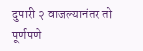दुपारी २ वाजल्यानंतर तो पूर्णपणे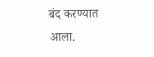बंद करण्यात आला.